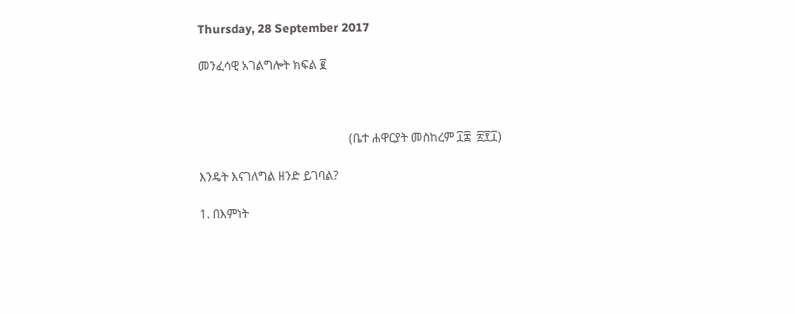Thursday, 28 September 2017

መንፈሳዊ አገልግሎት ክፍል ፪



                                                  (ቤተ ሐዋርያት መስከረም ፲፰  ፳፻፲)

እንዴት እናገለግል ዘንድ ይገባል?

1. በእምነት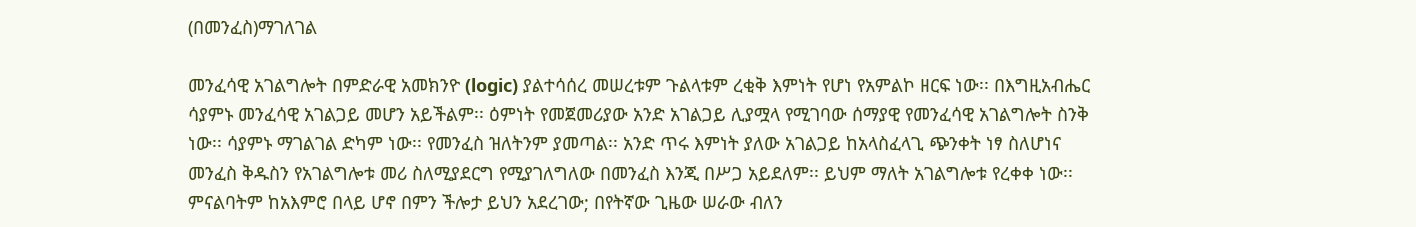(በመንፈስ)ማገለገል

መንፈሳዊ አገልግሎት በምድራዊ አመክንዮ (logic) ያልተሳሰረ መሠረቱም ጉልላቱም ረቂቅ እምነት የሆነ የአምልኮ ዘርፍ ነው፡፡ በእግዚአብሔር ሳያምኑ መንፈሳዊ አገልጋይ መሆን አይችልም፡፡ ዕምነት የመጀመሪያው አንድ አገልጋይ ሊያሟላ የሚገባው ሰማያዊ የመንፈሳዊ አገልግሎት ስንቅ ነው፡፡ ሳያምኑ ማገልገል ድካም ነው፡፡ የመንፈስ ዝለትንም ያመጣል፡፡ አንድ ጥሩ እምነት ያለው አገልጋይ ከአላስፈላጊ ጭንቀት ነፃ ስለሆነና መንፈስ ቅዱስን የአገልግሎቱ መሪ ስለሚያደርግ የሚያገለግለው በመንፈስ እንጂ በሥጋ አይደለም፡፡ ይህም ማለት አገልግሎቱ የረቀቀ ነው፡፡ ምናልባትም ከአእምሮ በላይ ሆኖ በምን ችሎታ ይህን አደረገው; በየትኛው ጊዜው ሠራው ብለን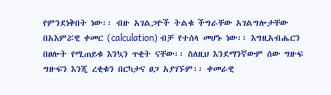የምንደነቅበት ነው፡፡ ብዙ አገልጋዮች ትልቁ ችግራቸው አገልግሎታቸው በአእምሯዊ ቀመር (calculation) ብቻ የተሰላ መሆኑ ነው፡፡ እግዚአብሔርን በፀሎት የሚጠይቁ እንኳን ጥቂት ናቸው፡፡ ስለዚህ እንደማንኛውም ሰው ግዙፍ ግዙፍን እንጂ ረቂቁን በርካታና ፀጋ አያገኙም፡፡ ቀመራዊ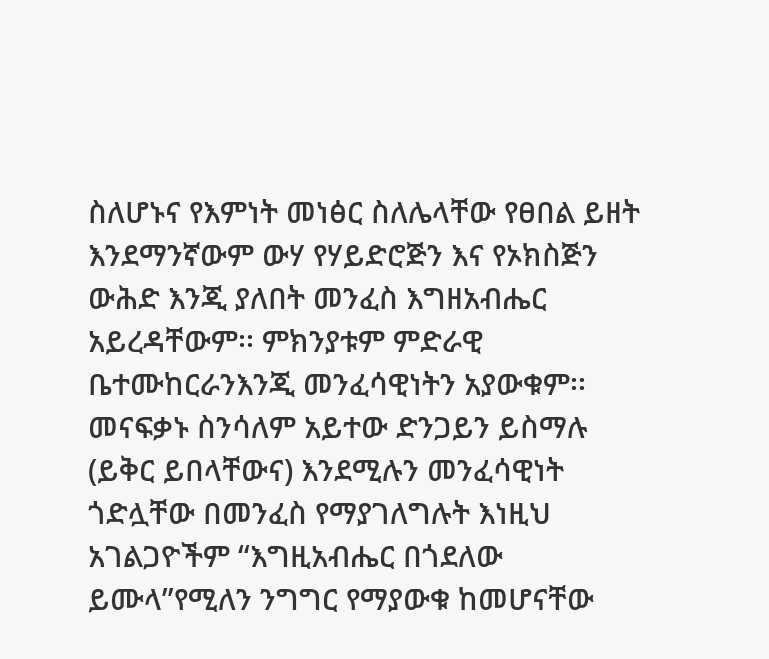ስለሆኑና የእምነት መነፅር ስለሌላቸው የፀበል ይዘት እንደማንኛውም ውሃ የሃይድሮጅን እና የኦክስጅን ውሕድ እንጂ ያለበት መንፈስ እግዘአብሔር አይረዳቸውም፡፡ ምክንያቱም ምድራዊ ቤተሙከርራንእንጂ መንፈሳዊነትን አያውቁም፡፡  መናፍቃኑ ስንሳለም አይተው ድንጋይን ይስማሉ (ይቅር ይበላቸውና) እንደሚሉን መንፈሳዊነት ጎድሏቸው በመንፈስ የማያገለግሉት እነዚህ አገልጋዮችም “እግዚአብሔር በጎደለው ይሙላ”የሚለን ንግግር የማያውቁ ከመሆናቸው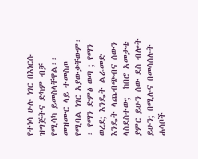የተነሳ ሁሉ ነገር በእነርሱ ዝግጅትና ድካም ብቻ የሚሳካ ይመስላቸዋል፡፡ መዝሙር ላይ ተመስጦ የሚባል ነገር አያውቃቸውም፡፡ የማን ድምፅ ወጣ ; የማን ወረደ; እንዴት ልራመድ እንዴት ላጨብጭብና ሰውን ላስደስተው;  ከበሮ አመታቴ ያምር ይሁን ሰው ደስ ብሎት ይሁን; በሚሉና በመሳሰሉት ሐሳቦች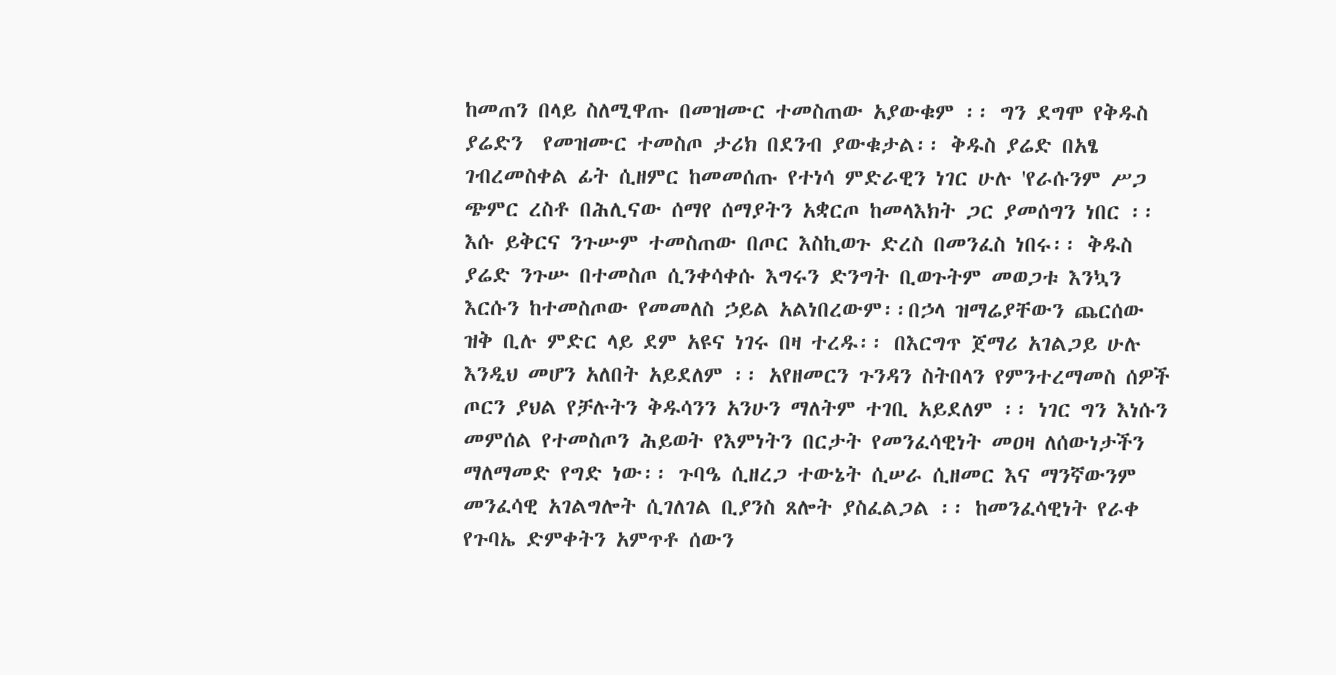ከመጠን በላይ ስለሚዋጡ በመዝሙር ተመስጠው አያውቁም ፡፡ ግን ደግሞ የቅዱስ ያሬድን  የመዝሙር ተመስጦ ታሪክ በደንብ ያውቁታል፡፡ ቅዱስ ያሬድ በአፄ ገብረመስቀል ፊት ሲዘምር ከመመሰጡ የተነሳ ምድራዊን ነገር ሁሉ 'የራሱንም ሥጋ ጭምር ረስቶ በሕሊናው ሰማየ ሰማያትን አቋርጦ ከመላእክት ጋር ያመሰግን ነበር ፡፡ እሱ ይቅርና ንጉሡም ተመስጠው በጦር እስኪወጉ ድረስ በመንፈስ ነበሩ፡፡ ቅዱስ ያሬድ ንጉሡ በተመስጦ ሲንቀሳቀሱ እግሩን ድንግት ቢወጉትም መወጋቱ እንኳን እርሱን ከተመስጦው የመመለስ ኃይል አልነበረውም፡፡በኃላ ዝማሬያቸውን ጨርሰው ዝቅ ቢሉ ምድር ላይ ደም አዩና ነገሩ በዛ ተረዱ፡፡ በእርግጥ ጀማሪ አገልጋይ ሁሉ እንዲህ መሆን አለበት አይደለም ፡፡ አየዘመርን ጉንዳን ስትበላን የምንተረማመስ ሰዎች ጦርን ያህል የቻሉትን ቅዱሳንን አንሁን ማለትም ተገቢ አይደለም ፡፡ ነገር ግን እነሱን መምሰል የተመስጦን ሕይወት የእምነትን በርታት የመንፈሳዊነት መዐዛ ለሰውነታችን ማለማመድ የግድ ነው፡፡ ጉባዔ ሲዘረጋ ተውኔት ሲሠራ ሲዘመር እና ማንኛውንም መንፈሳዊ አገልግሎት ሲገለገል ቢያንስ ጸሎት ያስፈልጋል ፡፡ ከመንፈሳዊነት የራቀ የጉባኤ ድምቀትን አምጥቶ ሰውን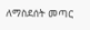ለማስደሰት መጣር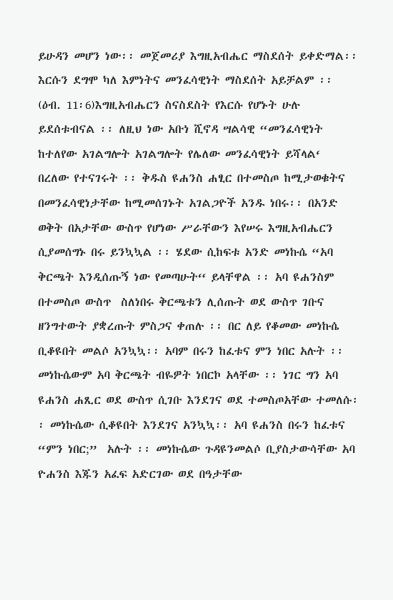ይሁዳን መሆን ነው፡፡ መጀመሪያ እግዚአብሔር ማስደሰት ይቀድማል፡፡እርሱን ደግሞ ካለ እምነትና መንፈሳዊነት ማስደሰት አይቻልም ፡፡ (ዕብ. 11፡6)እግዚአብሔርን ስናስደስት የእርሱ የሆኑት ሁሉ ይደሰቱብናል ፡፡ ለዚህ ነው አቡነ ሺኖዳ ሣልሳዊ “መንፈሳዊነት ከተለየው አገልግሎት አገልግሎት የሌለው መንፈሳዊነት ይሻላል‘  በረለው የተናገሩት ፡፡ ቅዱስ ዩሐንስ ሐፂር በተመስጦ ከሚታወቁትና በመንፈሳዊነታቸው ከሚመሰገኑት አገልጋዮች አንዱ ነበሩ፡፡ በአንድ ወቅት በአታቸው ውስጥ የሆነው ሥራቸውን እየሠሩ እግዚአብሔርን ሲያመሰግኑ በሩ ይንኳኳል ፡፡ ሄደው ሲከፍቱ አንድ መነኩሴ “አባ ቅርጫት እንዲሰጡኝ ነው የመጣሁት‘‘ ይላቸዋል ፡፡ አባ ዩሐንስም በተመስጦ ውስጥ  ስለነበሩ ቅርጫቱን ሊሰጡት ወደ ውስጥ ገቡና ዘንግተውት ያቋረጡት ምስጋና ቀጠሉ ፡፡ በር ለይ የቆመው መነኩሴ ቢቆዩበት መልሶ አንኳኳ፡፡ አባም በሩን ከፈቱና ምን ነበር አሉት ፡፡መነኩሴውም አባ ቅርጫት ብዬዎት ነበርኮ አላቸው ፡፡ ነገር ግን አባ ዩሐንስ ሐጺር ወደ ውስጥ ሲገቡ እንደገና ወደ ተመስጦአቸው ተመለሱ፡፡ መነኩሴው ሲቆዩበት እንደገና አንኳኳ፡፡ አባ ዩሐንስ በሩን ከፈቱና “ምን ነበር;”  አሉት ፡፡ መነኩሴው ጉዳዩንመልሶ ቢያስታውሳቸው አባ ዮሐንስ እጁን አፈፍ አድርገው ወደ በዓታቸው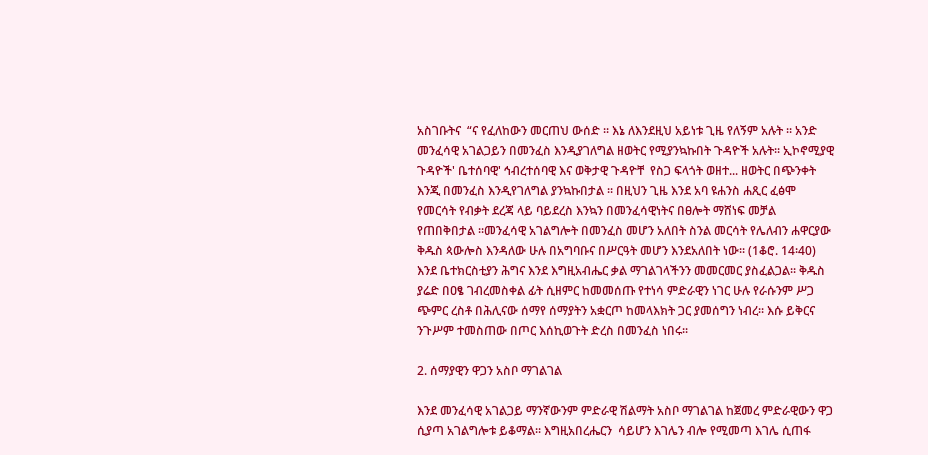አስገቡትና  “ና የፈለከውን መርጠህ ውሰድ ፡፡ እኔ ለእንደዚህ አይነቱ ጊዜ የለኝም አሉት ፡፡ አንድ መንፈሳዊ አገልጋይን በመንፈስ እንዲያገለግል ዘወትር የሚያንኳኩበት ጉዳዮች አሉት፡፡ ኢኮኖሚያዊ ጉዳዮች' ቤተሰባዊ' ኅብረተሰባዊ እና ወቅታዊ ጉዳዮቸ  የስጋ ፍላጎት ወዘተ... ዘወትር በጭንቀት እንጂ በመንፈስ እንዲየገለግል ያንኳኩበታል ፡፡ በዚህን ጊዜ እንደ አባ ዩሐንስ ሐጺር ፈፅሞ የመርሳት የብቃት ደረጃ ላይ ባይደረስ እንኳን በመንፈሳዊነትና በፀሎት ማሸነፍ መቻል የጠበቅበታል ፡፡መንፈሳዊ አገልግሎት በመንፈስ መሆን አለበት ስንል መርሳት የሌለብን ሐዋርያው ቅዱስ ጳውሎስ እንዳለው ሁሉ በአግባቡና በሥርዓት መሆን እንደአለበት ነው፡፡ (1ቆሮ. 14፡40) እንደ ቤተክርስቲያን ሕግና እንደ እግዚአብሔር ቃል ማገልገላችንን መመርመር ያስፈልጋል፡፡ ቅዱስ ያሬድ በዐፄ ገብረመስቀል ፊት ሲዘምር ከመመሰጡ የተነሳ ምድራዊን ነገር ሁሉ የራሱንም ሥጋ ጭምር ረስቶ በሕሊናው ሰማየ ሰማያትን አቋርጦ ከመላእክት ጋር ያመሰግን ነብረ፡፡ እሱ ይቅርና ንጉሥም ተመስጠው በጦር እሰኪወጉት ድረስ በመንፈስ ነበሩ፡፡

2. ሰማያዊን ዋጋን አስቦ ማገልገል

እንደ መንፈሳዊ አገልጋይ ማንኛውንም ምድራዊ ሽልማት አስቦ ማገልገል ከጀመረ ምድራዊውን ዋጋ ሲያጣ አገልግሎቱ ይቆማል፡፡ እግዚአበረሔርን  ሳይሆን እገሌን ብሎ የሚመጣ እገሌ ሲጠፋ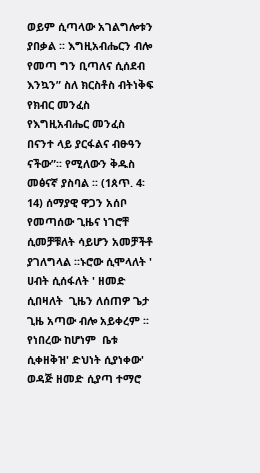ወይም ሲጣላው አገልግሎቱን ያበቃል ፡፡ እግዚአብሔርን ብሎ  የመጣ ግን ቢጣለና ሲሰደብ እንኳን” ስለ ክርስቶስ ብትነቅፍ የክብር መንፈስ የእግዚአብሔር መንፈስ በናንተ ላይ ያርፋልና ብፁዓን ናችው”፡፡ የሚለውን ቅዱስ መፅናኛ ያስባል ፡፡ (1ጰጥ. 4፡14) ሰማያዊ ዋጋን አሰቦ የመጣሰው ጊዜና ነገሮቸ ሲመቻቹለት ሳይሆን አመቻችቶ ያገለግላል ፡፡ኑሮው ሲሞላለት ' ሀብት ሲሰፋለት ' ዘመድ ሲበዛለት  ጊዜን ለሰጠዎ ጌታ ጊዜ አጣው ብሎ አይቀረም ፡፡ የነበረው ከሆነም  ቤቱ ሲቀዘቅዝ' ድህነት ሲያነቀው' ወዳጅ ዘመድ ሲያጣ ተማሮ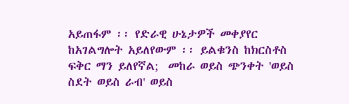አይጠፋም ፡፡ የድራዊ ሁኔታዎች መቀያየር ከአገልግሎት አይለየውም ፡፡ ይልቁንስ ከክርስቶስ ፍቅር ማን ይለየኛል;  መከራ ወይስ ጭንቀት 'ወይስ ስደት ወይስ ራብ' ወይስ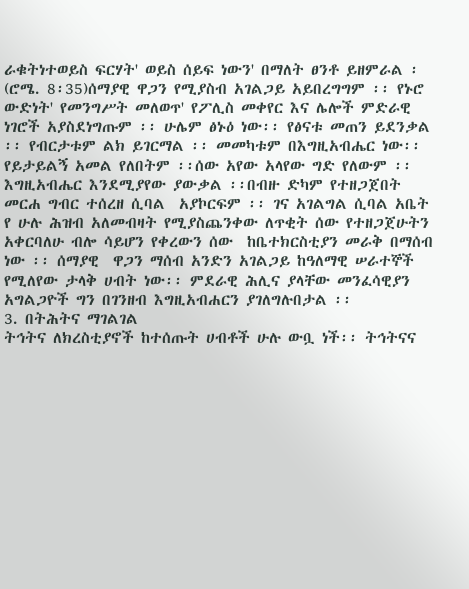ራቁትነተወይስ ፍርሃት' ወይስ ሰይፍ ነውን' በማለት ፀንቶ ይዘምራል ፡ (ሮሜ. 8፡35)ሰማያዊ ዋጋን የሚያስብ አገልጋይ አይበረግግም ፡፡ የኑሮ ውድነት' የመንግሥት መለወጥ' የፖሊስ መቀየር እና ሌሎች ምድራዊ ነገሮች አያስደነግጡም ፡፡ ሁሌም ፅኑዕ ነው፡፡ የፅናቱ መጠን ይደንቃል ፡፡ የብርታቱም ልክ ይገርማል ፡፡ መመካቱም በእግዚአብሔር ነው፡፡  የይታይልኝ አመል የለበትም ፡፡ሰው አየው አላየው ግድ የለውም ፡፡ እግዚአብሔር እንደሚያየው ያውቃል ፡፡በብዙ ድካም የተዘጋጀበት መርሐ ግብር ተሰረዘ ሲባል  አያኮርፍም ፡፡ ገና አገልግል ሲባል አቤት የ ሁሉ ሕዝብ አለመብዛት የሚያስጨንቀው ለጥቂት ሰው የተዘጋጀሁትን አቀርባለሁ ብሎ ሳይሆን የቀረውን ሰው  ከቤተክርስቲያን መራቅ በማሰብ ነው ፡፡ ሰማያዊ  ዋጋን ማሰብ አንድን አገልጋይ ከዓለማዊ ሠራተኞች የሚለየው ታላቅ ሀብት ነው፡፡ ምደራዊ ሕሊና ያላቸው መንፈሳዊያን አግልጋዮች ግን በገንዘብ እግዚአብሐርን ያገለግሉበታል ፡፡
3. በትሕትና ማገልገል
ትኅትና ለክረስቲያኖች ከተሰጡት ሀብቶች ሁሉ ውቧ ነች፡፡ ትኅትናና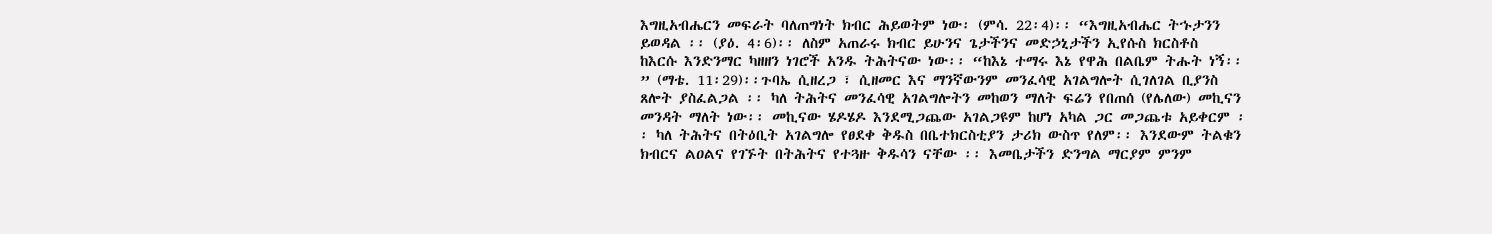እግዚአብሔርን መፍራት ባለጠግነት ክብር ሕይወትም ነው፡ (ምሳ. 22፡4)፡፡ “እግዚአብሔር ትኁታንን ይወዳል ፡፡ (ያዕ. 4፡6)፡፡ ለስም አጠራሩ ክብር ይሁንና ጌታችንና መድኃኒታችን ኢየሱስ ክርስቶስ  ከእርሱ እንድንማር ካዘዘን ነገሮች አንዱ ትሕትናው ነው፡፡ “ከእኔ ተማሩ እኔ የዋሕ በልቤም ትሑት ነኝ፡፡” (ማቴ. 11፡29)፡፡ጉባኤ ሲዘረጋ ፣ ሲዘመር እና ማንኛውንም መንፈሳዊ አገልግሎት ሲገለገል ቢያንስ ጸሎት ያስፈልጋል ፡፡ ካለ ትሕትና መንፈሳዊ አገልግሎትን መከወን ማለት ፍሬን የበጠሰ (የሌለው) መኪናን መንዳት ማለት ነው፡፡ መኪናው ሄዶሄዶ እንደሚጋጨው አገልጋዩም ከሆነ አካል ጋር መጋጨቱ አይቀርም ፡፡ ካለ ትሕትና በትዕቢት አገልግሎ የፀደቀ ቅዱስ በቤተክርስቲያን ታሪክ ውስጥ የለም፡፡ እንደውም ትልቁን ክብርና ልዐልና የገኙት በትሕትና የተጓዙ ቅዱሳን ናቸው ፡፡ እመቤታችን ድንግል ማርያም ምንም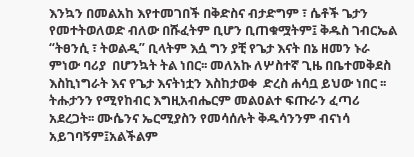እንኳን በመልአከ እየተመገበች በቅድስና ብታድግም ፣ ሴቶች ጌታን የመተትወለወድ ብለው በሹፈትም ቢሆን ቢጠቁሟትም፤ ቅዱስ ገብርኤል “ትፀንሲ ፣ ትወልዲ” ቢላትም እሷ ግን ያቺ የጌታ እናት በኔ ዘመን ኑራ ምነው ባሪያ  በሆንኳት ትል ነበር፡፡ መለአኩ ለሦስተኛ ጊዜ በቤተመቅደስ እስኪነግራት እና የጌታ እናትነቷን እስከታወቀ  ድረስ ሐሳቧ ይህው ነበር ፡፡ ትሑታንን የሚየከብር እግዚአብሔርም መልዐልተ ፍጡራን ፈጣሪ አደረጋት፡፡ ሙሴንና ኤርሚያስን የመሳሰሉት ቅዱሳንንም ብናነሳ አይገባኝም፤አልችልም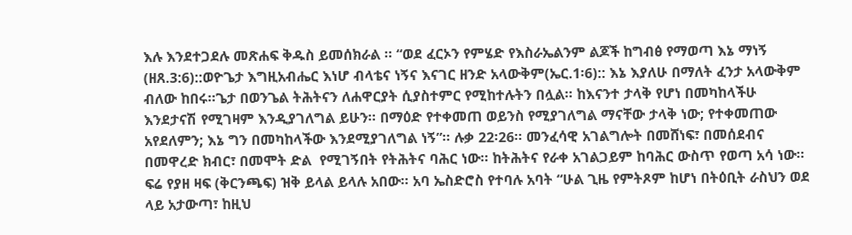እሉ እንደተጋደሉ መጽሐፍ ቅዱስ ይመሰክራል ፡፡ “ወደ ፈርኦን የምሄድ የእስራኤልንም ልጆች ከግብፅ የማወጣ እኔ ማነኝ (ዘጸ.3:6)::ወዮጌታ እግዚአብሔር እነሆ ብላቴና ነኝና እናገር ዘንድ አላውቅም(ኤር.1፡6):: እኔ እያለሁ በማለት ፈንታ አላውቅም ብለው ከበሩ፡፡ጌታ በወንጌል ትሕትናን ለሐዋርያት ሲያስተምር የሚከተሉትን በሏል፡፡ ከእናንተ ታላቅ የሆነ በመካከላችሁ እንደታናሽ የሚገዛም እንዲያገለግል ይሁን፡፡ በማዕድ የተቀመጠ ወይንስ የሚያገለግል ማናቸው ታላቅ ነው; የተቀመጠው አየደለምን; እኔ ግን በመካከላችው እንደሚያገለግል ነኝ”፡፡ ሉቃ 22፡26፡፡ መንፈሳዊ አገልግሎት በመሸነፍ፣ በመሰደብና በመዋረድ ክብር፣ በመሞት ድል  የሚገኝበት የትሕትና ባሕር ነው፡፡ ከትሕትና የራቀ አገልጋይም ከባሕር ውስጥ የወጣ አሳ ነው፡፡ፍሬ የያዘ ዛፍ (ቅርንጫፍ) ዝቅ ይላል ይላሉ አበው፡፡ አባ ኤስድሮስ የተባሉ አባት “ሁል ጊዜ የምትጾም ከሆነ በትዕቢት ራስህን ወደ ላይ አታውጣ፣ ከዚህ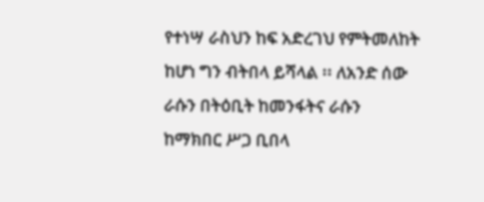የተነሣ ራስህን ከፍ አድረገህ የምትመለከት ከሆነ ግን ብትበላ ይሻላል ፡፡ ለአንድ ሰው ራሱን በትዕቢት ከመንፋትና ራሱን ከማክበር ሥጋ ቢበላ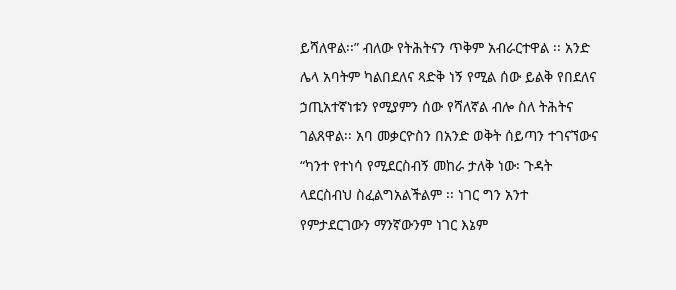ይሻለዋል፡፡” ብለው የትሕትናን ጥቅም አብራርተዋል ፡፡ አንድ ሌላ አባትም ካልበደለና ጻድቅ ነኝ የሚል ሰው ይልቅ የበደለና ኃጢአተኛነቱን የሚያምን ሰው የሻለኛል ብሎ ስለ ትሕትና ገልጸዋል፡፡ አባ መቃርዮስን በአንድ ወቅት ሰይጣን ተገናኘውና “ካንተ የተነሳ የሚደርስብኝ መከራ ታለቅ ነው፡ ጉዳት ላደርስብህ ስፈልግአልችልም ፡፡ ነገር ግን አንተ የምታደርገውን ማንኛውንም ነገር እኔም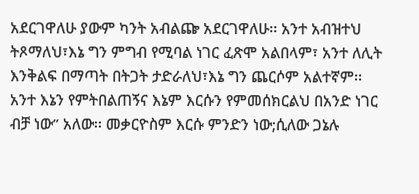አደርገዋለሁ ያውም ካንት አብልጬ አደርገዋለሁ፡፡ አንተ አብዝተህ ትጾማለህ፣እኔ ግን ምግብ የሚባል ነገር ፈጽሞ አልበላም፣ አንተ ለሊት እንቅልፍ በማጣት በትጋት ታድራለህ፣እኔ ግን ጨርሶም አልተኛም፡፡ አንተ እኔን የምትበልጠኝና እኔም እርሱን የምመሰክርልህ በአንድ ነገር ብቻ ነው” አለው፡፡ መቃርዮስም እርሱ ምንድን ነው;ሲለው ጋኔሉ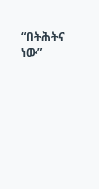“በትሕትና ነው”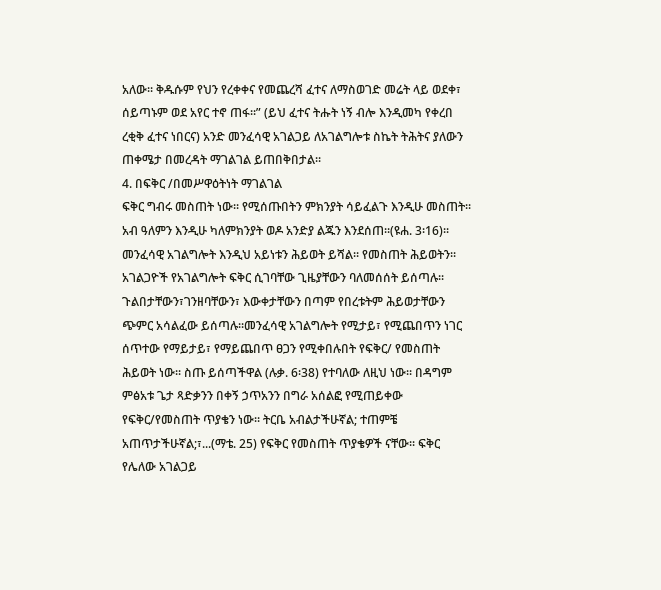አለው፡፡ ቅዱሱም የህን የረቀቀና የመጨረሻ ፈተና ለማስወገድ መሬት ላይ ወደቀ፣ ሰይጣኑም ወደ አየር ተኖ ጠፋ፡፡” (ይህ ፈተና ትሑት ነኝ ብሎ እንዲመካ የቀረበ ረቂቅ ፈተና ነበርና) አንድ መንፈሳዊ አገልጋይ ለአገልግሎቱ ስኬት ትሕትና ያለውን ጠቀሜታ በመረዳት ማገልገል ይጠበቅበታል፡፡
4. በፍቅር /በመሥዋዕትነት ማገልገል
ፍቅር ግብሩ መስጠት ነው፡፡ የሚሰጡበትን ምክንያት ሳይፈልጉ እንዲሁ መስጠት፡፡አብ ዓለምን እንዲሁ ካለምክንያት ወዶ አንድያ ልጁን እንደሰጠ፡፡(ዩሐ. 3፡16)፡፡ መንፈሳዊ አገልግሎት እንዲህ አይነቱን ሕይወት ይሻል፡፡ የመስጠት ሕይወትን፡፡ አገልጋዮች የአገልግሎት ፍቅር ሲገባቸው ጊዜያቸውን ባለመሰሰት ይሰጣሉ፡፡ጉልበታቸውን፣ገንዘባቸውን፣ እውቀታቸውን በጣም የበረቱትም ሕይወታቸውን ጭምር አሳልፈው ይሰጣሉ፡፡መንፈሳዊ አገልግሎት የሚታይ፣ የሚጨበጥን ነገር ሰጥተው የማይታይ፣ የማይጨበጥ ፀጋን የሚቀበሉበት የፍቅር/ የመስጠት ሕይወት ነው፡፡ ስጡ ይሰጣችዋል (ሉቃ. 6፡38) የተባለው ለዚህ ነው፡፡ በዳግም ምፅአቱ ጌታ ጻድቃንን በቀኝ ኃጥአንን በግራ አሰልፎ የሚጠይቀው የፍቅር/የመስጠት ጥያቄን ነው፡፡ ትርቤ አብልታችሁኛል; ተጠምቼ አጠጥታችሁኛል;፣...(ማቴ. 25) የፍቅር የመስጠት ጥያቄዎች ናቸው፡፡ ፍቅር የሌለው አገልጋይ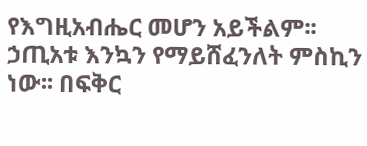የእግዚአብሔር መሆን አይችልም፡፡ ኃጢአቱ እንኳን የማይሸፈንለት ምስኪን ነው፡፡ በፍቅር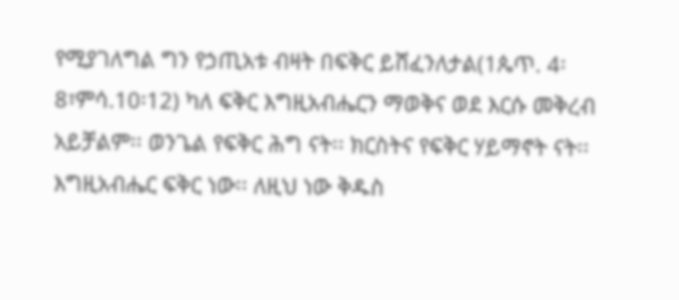የሚያገለግል ግን የኃጢአቱ ብዛት በፍቅር ይሸፈንለታል(1ጴጥ. 4፡8፣ምሳ.10፡12) ካለ ፍቅር እግዚአብሔርን ማወቅና ወደ እርሱ መቅረብ አይቻልም፡፡ ወንጌል የፍቅር ሕግ ናት፡፡ ክርስትና የፍቅር ሃይማኖት ናት፡፡ እግዚአብሔር ፍቅር ነው፡፡ ለዚህ ነው ቅዱስ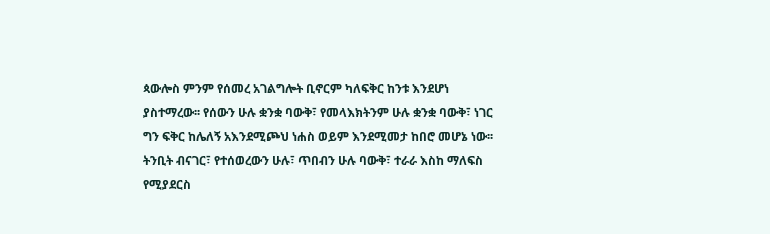ጳውሎስ ምንም የሰመረ አገልግሎት ቢኖርም ካለፍቅር ከንቱ እንደሆነ ያስተማረው፡፡ የሰውን ሁሉ ቋንቋ ባውቅ፣ የመላእክትንም ሁሉ ቋንቋ ባውቅ፣ ነገር ግን ፍቅር ከሌለኝ አእንደሚጮህ ነሐስ ወይም እንደሚመታ ከበሮ መሆኔ ነው፡፡ ትንቢት ብናገር፣ የተሰወረውን ሁሉ፣ ጥበብን ሁሉ ባውቅ፣ ተራራ እስከ ማለፍስ የሚያደርስ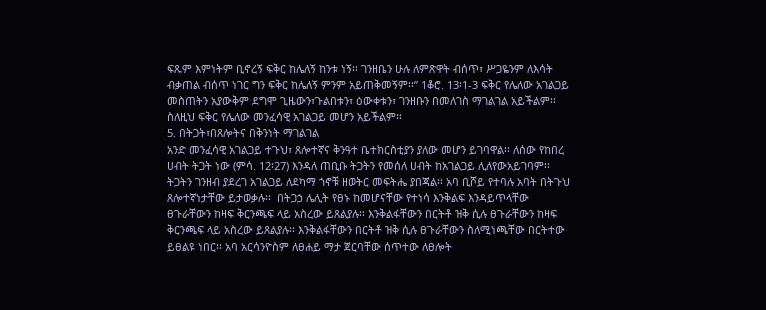ፍጹም እምነትም ቢኖረኝ ፍቅር ከሌለኝ ከንቱ ነኝ፡፡ ገንዘቤን ሁሉ ለምጽዋት ብሰጥ፣ ሥጋዬንም ለእሳት ብቃጠል ብሰጥ ነገር ግን ፍቅር ከሌለኝ ምንም አይጠቅመኝም፡፡” 1ቆሮ. 13፡1-3 ፍቅር የሌለው አገልጋይ መስጠትን አያውቅም ደግሞ ጊዜውን፣ጉልበቱን፣ ዕውቀቱን፣ ገንዘቡን በመለገስ ማገልገል አይችልም፡፡ ስለዚህ ፍቅር የሌለው መንፈሳዊ አገልጋይ መሆን አይችልም፡፡
5. በትጋት፣በጸሎትና በቅንነት ማገልገል
አንድ መንፈሳዊ አገልጋይ ተጉህ፣ ጸሎተኛና ቅንዓተ ቤተክርስቲያን ያለው መሆን ይገባዋል፡፡ ለሰው የከበረ ሀብት ትጋት ነው (ምሳ. 12፡27) እንዳለ ጠቢቡ ትጋትን የመሰለ ሀብት ከአገልጋይ ሊለየውአይገባም፡፡ ትጋትን ገንዘብ ያደረገ አገልጋይ ለደካማ ጎኖቹ ዘወትር መፍትሔ ያበጃል፡፡ አባ ቢሾይ የተባሉ አባት በትጉህ ጸሎተኛነታቸው ይታወቃሉ፡፡  በትጋኃ ሌሊት የፀኑ ከመሆናቸው የተነሳ እንቅልፍ እንዳይጥላቸው ፀጉራቸውን ከዛፍ ቅርንጫፍ ላይ አስረው ይጸልያሉ፡፡ እንቅልፋቸውን በርትቶ ዝቅ ሲሉ ፀጉራቸውን ከዛፍ ቅርንጫፍ ላይ አስረው ይጸልያሉ፡፡ እንቅልፋቸውን በርትቶ ዝቅ ሲሉ ፀጉራቸውን ስለሚነጫቸው በርትተው ይፀልዩ ነበር፡፡ አባ አርሳንዮስም ለፀሐይ ማታ ጀርባቸው ሰጥተው ለፀሎት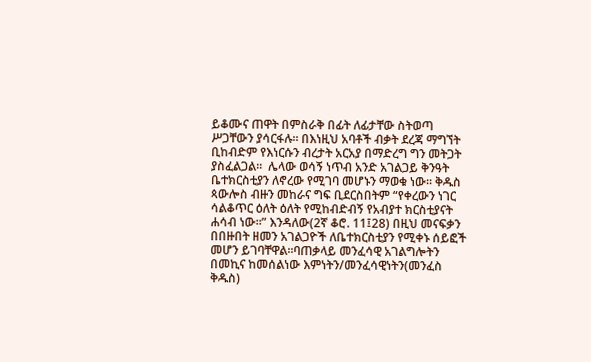ይቆሙና ጠዋት በምስራቅ በፊት ለፊታቸው ስትወጣ ሥጋቸውን ያሳርፋሉ፡፡ በእነዚህ አባቶች ብቃት ደረጃ ማግኘት ቢከብድም የእነርሱን ብረታት አርአያ በማድረግ ግን መትጋት ያስፈልጋል፡፡  ሌላው ወሳኝ ነጥብ አንድ አገልጋይ ቅንዓት ቤተክርስቲያን ለኖረው የሚገባ መሆኑን ማወቁ ነው፡፡ ቅዱስ ጳውሎስ ብዙን መከራና ግፍ ቢደርስበትም “የቀረውን ነገር ሳልቆጥር ዕለት ዕለት የሚከብድብኝ የአብያተ ክርስቲያናት ሐሳብ ነው፡፡” እንዳለው(2ኛ ቆሮ. 11፤28) በዚህ መናፍቃን በበዙበት ዘመን አገልጋዮች ለቤተክርስቲያን የሚቀኑ ሰይፎች መሆን ይገባቸዋል፡፡ባጠቃላይ መንፈሳዊ አገልግሎትን በመኪና ከመሰልነው እምነትን/መንፈሳዊነትን(መንፈስ ቅዱስ)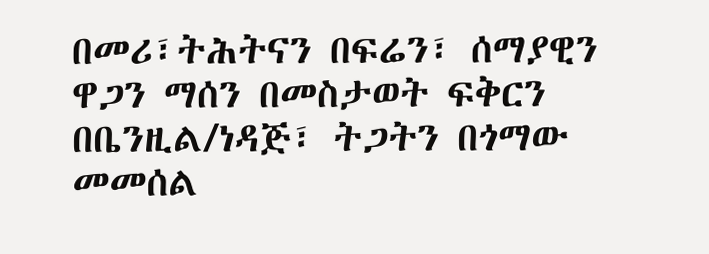በመሪ፣ትሕትናን በፍሬን፣ ሰማያዊን ዋጋን ማሰን በመስታወት ፍቅርን በቤንዚል/ነዳጅ፣ ትጋትን በጎማው መመሰል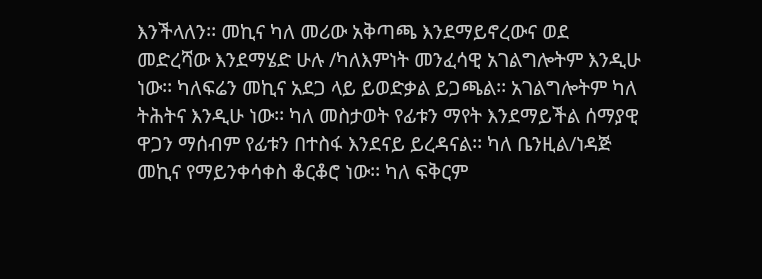እንችላለን፡፡ መኪና ካለ መሪው አቅጣጫ እንደማይኖረውና ወደ መድረሻው እንደማሄድ ሁሉ /ካለእምነት መንፈሳዊ አገልግሎትም እንዲሁ ነው፡፡ ካለፍሬን መኪና አደጋ ላይ ይወድቃል ይጋጫል፡፡ አገልግሎትም ካለ ትሕትና እንዲሁ ነው፡፡ ካለ መስታወት የፊቱን ማየት እንደማይችል ሰማያዊ ዋጋን ማሰብም የፊቱን በተስፋ እንደናይ ይረዳናል፡፡ ካለ ቤንዚል/ነዳጅ መኪና የማይንቀሳቀስ ቆርቆሮ ነው፡፡ ካለ ፍቅርም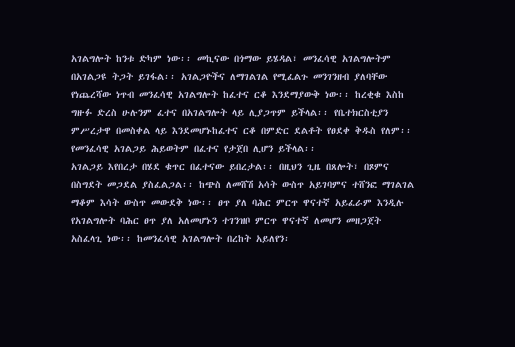አገልግሎት ከንቱ ድካም ነው፡፡ መኪናው በጎማው ይሄዳል፣ መንፈሳዊ አገልግሎትም በአገልጋዩ ትጋት ይገፋል፡፡ አገልጋዮችና ለማገልገል የሚፈልጉ መንገንዘብ ያለባቸው የነጨረሻው ነጥብ መንፈሳዊ አገልግሎት ከፈተና ርቆ እንደማያውቅ ነው፡፡ ከረቂቁ እስከ ግዙፉ ድረስ ሁሉንም ፈተና በአገልግሎት ላይ ሊያጋጥም ይችላል፡፡ የቤተክርስቲያን ምሥረታዋ በመስቀል ላይ እንደመሆኑከፈተና ርቆ በምድር ደልቶት የፀደቀ ቅዱስ የለም፡፡ የመንፈሳዊ አገልጋይ ሕይወትም በፈተና የታጀበ ሊሆን ይችላል፡፡
አገልጋይ እየበረታ በሄደ ቁጥር በፈተናው ይበረታል፡፡ በዚህን ጊዜ በጸሎት፣ በጾምና በስግደት መጋደል ያስፈልጋል፡፡ ከጭስ ለመሸሽ አሳት ውስጥ አይገባምና ተሸንፎ ማገልገል ማቆም እሳት ውስጥ መውደቅ ነው፡፡ ፀጥ ያለ ባሕር ምርጥ ዋናተኛ አይፈራም እንዲሉ የአገልግሎት ባሕር ፀጥ ያለ አለመሆኑን ተገንዝቦ ምርጥ ዋናተኛ ለመሆን መዘጋጀት አስፈላጊ ነው፡፡ ከመንፈሳዊ አገልግሎት በረከት አይለየን፡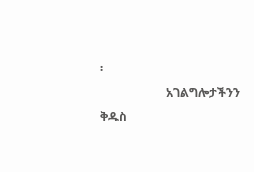፡
                      አገልግሎታችንን ቅዱስ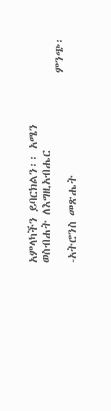አምላካችን ይባርክልን፡፡ አሜን
ወስብሐት ለእግዚአብሔር
                                      ምንጭ፡-አትሮንስ መጽሔት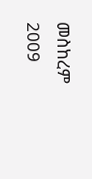መስከረም 2009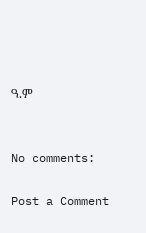ዓ.ም


No comments:

Post a Comment